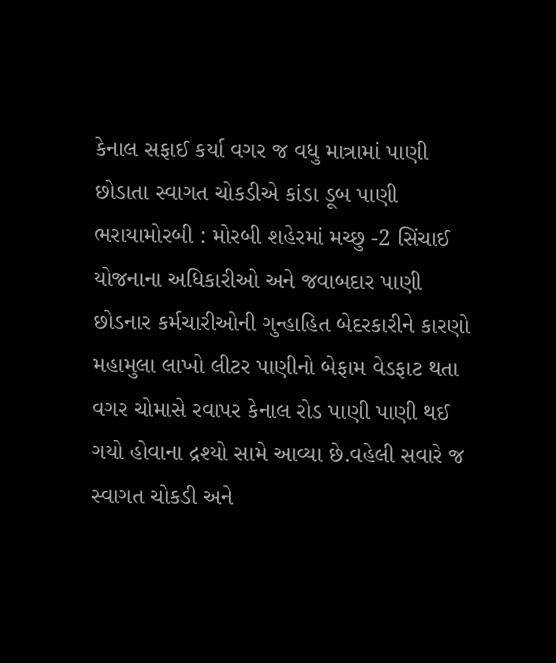કેનાલ સફાઈ કર્યા વગર જ વધુ માત્રામાં પાણી છોડાતા સ્વાગત ચોકડીએ કાંડા ડૂબ પાણી ભરાયામોરબી : મોરબી શહેરમાં મચ્છુ -2 સિંચાઈ યોજનાના અધિકારીઓ અને જવાબદાર પાણી છોડનાર કર્મચારીઓની ગુન્હાહિત બેદરકારીને કારણો મહામુલા લાખો લીટર પાણીનો બેફામ વેડફાટ થતા વગર ચોમાસે રવાપર કેનાલ રોડ પાણી પાણી થઈ ગયો હોવાના દ્રશ્યો સામે આવ્યા છે.વહેલી સવારે જ સ્વાગત ચોકડી અને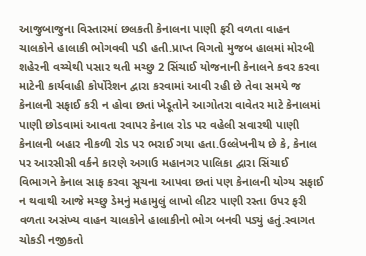આજુબાજુના વિસ્તારમાં છલકતી કેનાલના પાણી ફરી વળતા વાહન ચાલકોને હાલાકી ભોગવવી પડી હતી.પ્રાપ્ત વિગતો મુજબ હાલમાં મોરબી શહેરની વચ્ચેથી પસાર થતી મચ્છુ 2 સિંચાઈ યોજનાની કેનાલને કવર કરવા માટેની કાર્યવાહી કોર્પોરેશન દ્વારા કરવામાં આવી રહી છે તેવા સમયે જ કેનાલની સફાઈ કરી ન હોવા છતાં ખેડૂતોને આગોતરા વાવેતર માટે કેનાલમાં પાણી છોડવામાં આવતા રવાપર કેનાલ રોડ પર વહેલી સવારથી પાણી કેનાલની બહાર નીકળી રોડ પર ભરાઈ ગયા હતા.ઉલ્લેખનીય છે કે, કેનાલ પર આરસીસી વર્કને કારણે અગાઉ મહાનગર પાલિકા દ્વારા સિંચાઈ વિભાગને કેનાલ સાફ કરવા સૂચના આપવા છતાં પણ કેનાલની યોગ્ય સફાઈ ન થવાથી આજે મચ્છુ ડેમનું મહામુલું લાખો લીટર પાણી રસ્તા ઉપર ફરી વળતા અસંખ્ય વાહન ચાલકોને હાલાકીનો ભોગ બનવી પડ્યું હતું.સ્વાગત ચોકડી નજીકતો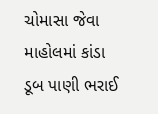ચોમાસા જેવા માહોલમાં કાંડા ડૂબ પાણી ભરાઈ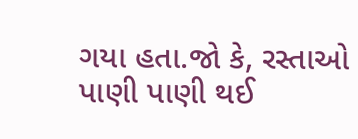ગયા હતા.જો કે, રસ્તાઓ પાણી પાણી થઈ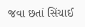જવા છતાં સિંચાઈ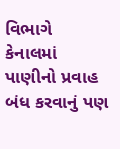વિભાગે કેનાલમાં પાણીનો પ્રવાહ બંધ કરવાનું પણ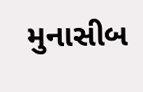મુનાસીબ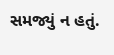સમજ્યું ન હતું.